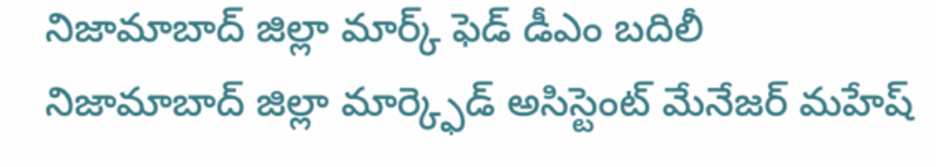నిజామాబాద్ జిల్లా మార్క్ ఫెడ్ డీఎం బదిలీ
నిజామాబాద్ జిల్లా మార్క్ఫెడ్ అసిస్టెంట్ మేనేజర్ మహేష్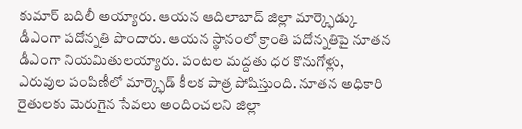కుమార్ బదిలీ అయ్యారు. ఆయన ఆదిలాబాద్ జిల్లా మార్క్ఫెడ్కు డీఎంగా పదోన్నతి పొందారు. ఆయన స్థానంలో క్రాంతి పదోన్నతిపై నూతన డీఎంగా నియమితులయ్యారు. పంటల మద్దతు ధర కొనుగోళ్లు, ఎరువుల పంపిణీలో మార్క్ఫెడ్ కీలక పాత్ర పోషిస్తుంది. నూతన అధికారి రైతులకు మెరుగైన సేవలు అందించలని జిల్లా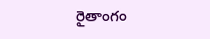రైతాంగం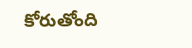కోరుతోంది